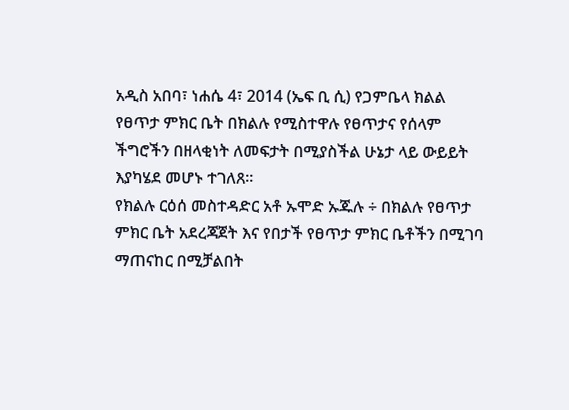አዲስ አበባ፣ ነሐሴ 4፣ 2014 (ኤፍ ቢ ሲ) የጋምቤላ ክልል የፀጥታ ምክር ቤት በክልሉ የሚስተዋሉ የፀጥታና የሰላም ችግሮችን በዘላቂነት ለመፍታት በሚያስችል ሁኔታ ላይ ውይይት እያካሄደ መሆኑ ተገለጸ፡፡
የክልሉ ርዕሰ መስተዳድር አቶ ኡሞድ ኡጁሉ ÷ በክልሉ የፀጥታ ምክር ቤት አደረጃጀት እና የበታች የፀጥታ ምክር ቤቶችን በሚገባ ማጠናከር በሚቻልበት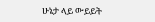ሁኔታ ላይ ውይይት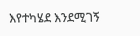እየተካሄደ እንደሚገኝ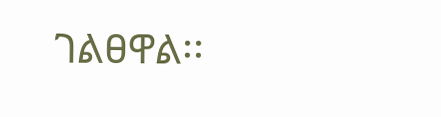ገልፀዋል፡፡